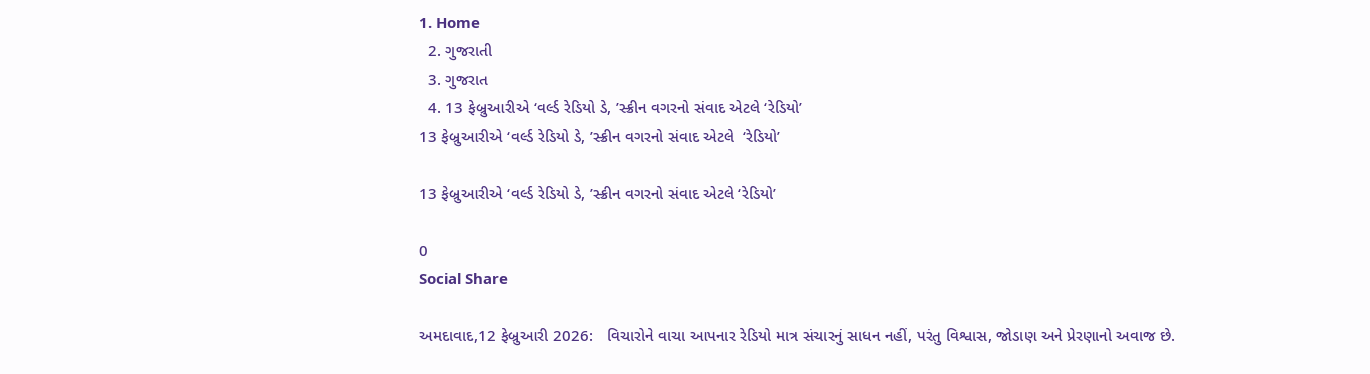1. Home
  2. ગુજરાતી
  3. ગુજરાત
  4. 13 ફેબ્રુઆરીએ ‘વર્લ્ડ રેડિયો ડે, ’સ્ક્રીન વગરનો સંવાદ એટલે ‘રેડિયો’
13 ફેબ્રુઆરીએ ‘વર્લ્ડ રેડિયો ડે, ’સ્ક્રીન વગરનો સંવાદ એટલે  ‘રેડિયો’

13 ફેબ્રુઆરીએ ‘વર્લ્ડ રેડિયો ડે, ’સ્ક્રીન વગરનો સંવાદ એટલે ‘રેડિયો’

0
Social Share

અમદાવાદ,12 ફેબ્રુઆરી 2026:   વિચારોને વાચા આપનાર રેડિયો માત્ર સંચારનું સાધન નહીં, પરંતુ વિશ્વાસ, જોડાણ અને પ્રેરણાનો અવાજ છે.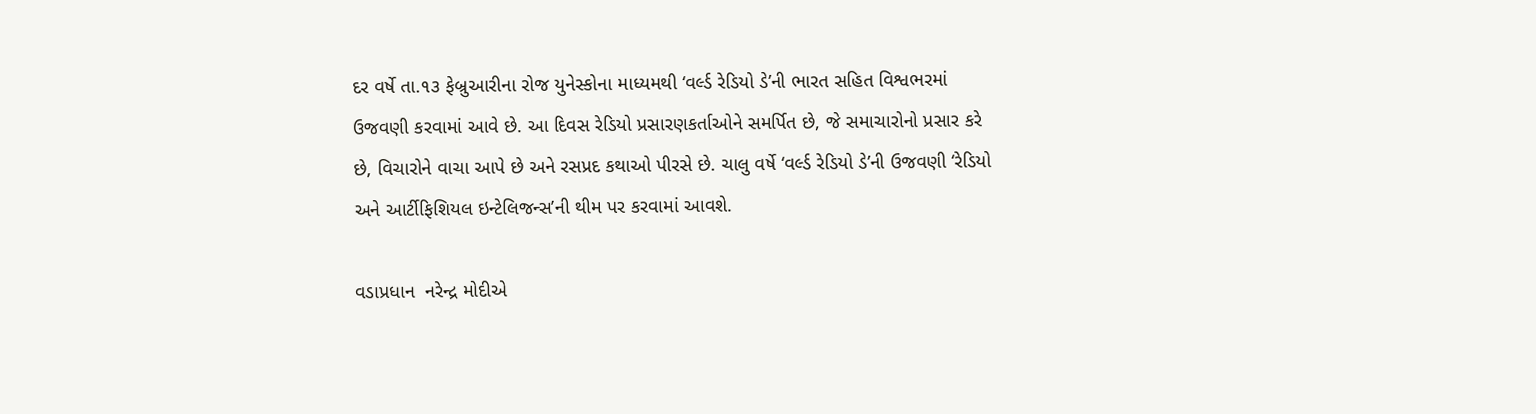દર વર્ષે તા.૧૩ ફેબ્રુઆરીના રોજ યુનેસ્કોના માધ્યમથી ‘વર્લ્ડ રેડિયો ડે’ની ભારત સહિત વિશ્વભરમાં ઉજવણી કરવામાં આવે છે. આ દિવસ રેડિયો પ્રસારણકર્તાઓને સમર્પિત છે, જે સમાચારોનો પ્રસાર કરે છે, વિચારોને વાચા આપે છે અને રસપ્રદ કથાઓ પીરસે છે. ચાલુ વર્ષે ‘વર્લ્ડ રેડિયો ડે’ની ઉજવણી ‘રેડિયો અને આર્ટીફિશિયલ ઇન્ટેલિજન્સ’ની થીમ પર કરવામાં આવશે.

વડાપ્રધાન  નરેન્દ્ર મોદીએ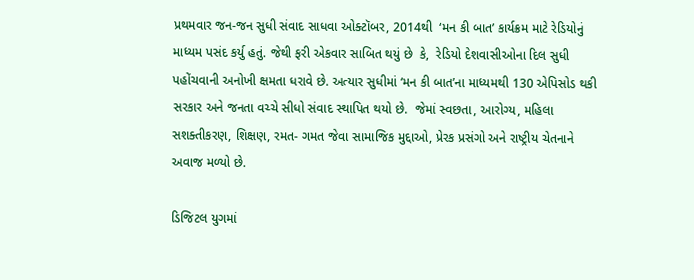પ્રથમવાર જન-જન સુધી સંવાદ સાધવા ઓક્ટૉબર, 2014થી  ‘મન કી બાત’ કાર્યક્રમ માટે રેડિયોનું માધ્યમ પસંદ કર્યુ હતું. જેથી ફરી એકવાર સાબિત થયું છે  કે,  રેડિયો દેશવાસીઓના દિલ સુધી પહોંચવાની અનોખી ક્ષમતા ધરાવે છે. અત્યાર સુધીમાં ‘મન કી બાત’ના માધ્યમથી 130 એપિસોડ થકી સરકાર અને જનતા વચ્ચે સીધો સંવાદ સ્થાપિત થયો છે.  જેમાં સ્વછતા, આરોગ્ય, મહિલા સશક્તીકરણ, શિક્ષણ, રમત- ગમત જેવા સામાજિક મુદ્દાઓ, પ્રેરક પ્રસંગો અને રાષ્ટ્રીય ચેતનાને અવાજ મળ્યો છે.

ડિજિટલ યુગમાં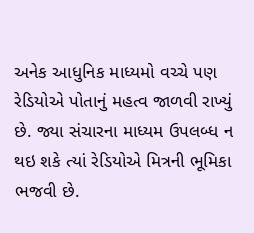અનેક આધુનિક માધ્યમો વચ્ચે પણ રેડિયોએ પોતાનું મહત્વ જાળવી રાખ્યું છે. જ્યા સંચારના માધ્યમ ઉપલબ્ધ ન થઇ શકે ત્યાં રેડિયોએ મિત્રની ભૂમિકા ભજવી છે.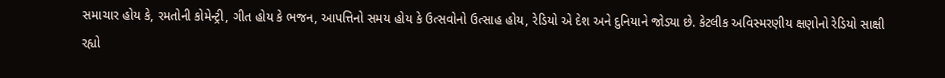સમાચાર હોય કે, રમતોની કોમેન્ટ્રી, ગીત હોય કે ભજન, આપત્તિનો સમય હોય કે ઉત્સવોનો ઉત્સાહ હોય, રેડિયો એ દેશ અને દુનિયાને જોડ્યા છે. કેટલીક અવિસ્મરણીય ક્ષણોનો રેડિયો સાક્ષી રહ્યો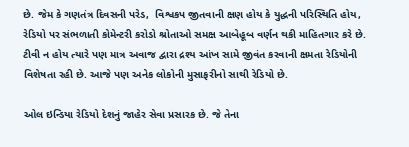છે. જેમ કે ગણતંત્ર દિવસની પરેડ,  વિશ્વકપ જીતવાની ક્ષણ હોય કે યુદ્ધની પરિસ્થિતિ હોય, રેડિયો પર સંભળાતી કોમેન્ટરી કરોડો શ્રોતાઓ સમક્ષ આબેહૂબ વર્ણન થકી માહિતગાર કરે છે. ટીવી ન હોય ત્યારે પણ માત્ર અવાજ દ્વારા દ્રશ્ય આંખ સામે જીવંત કરવાની ક્ષમતા રેડિયોની વિશેષતા રહી છે. આજે પણ અનેક લોકોની મુસાફરીનો સાથી રેડિયો છે.

ઓલ ઇન્ડિયા રેડિયો દેશનું જાહેર સેવા પ્રસારક છે. જે તેના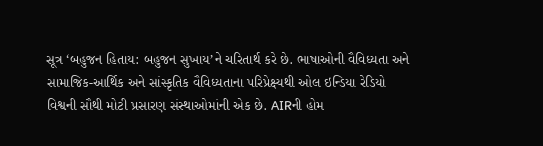સૂત્ર ‘બહુજન હિતાય: બહુજન સુખાય’ને ચરિતાર્થ કરે છે. ભાષાઓની વૈવિધ્યતા અને સામાજિક-આર્થિક અને સાંસ્કૃતિક વૈવિધ્યતાના પરિપ્રેક્ષ્યથી ઓલ ઇન્ડિયા રેડિયો  વિશ્વની સૌથી મોટી પ્રસારણ સંસ્થાઓમાંની એક છે. AIRની હોમ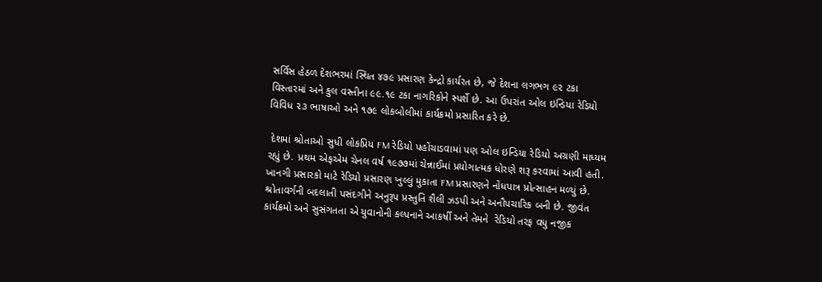સર્વિસ હેઠળ દેશભરમાં સ્થિત ૪૭૯ પ્રસારણ કેન્દ્રો કાર્યરત છે, જે દેશના લગભગ ૯૨ ટકા વિસ્તારમાં અને કુલ વસ્તીના ૯૯.૧૯ ટકા નાગરિકોને સ્પર્શે છે. આ ઉપરાંત ઓલ ઇન્ડિયા રેડિયો વિવિધ ૨૩ ભાષાઓ અને ૧૭૯ લોકબોલીમાં કાર્યક્રમો પ્રસારિત કરે છે.

 દેશમાં શ્રોતાઓ સુધી લોકપ્રિય FM રેડિયો પહોંચાડવામાં પણ ઓલ ઇન્ડિયા રેડિયો અગ્રણી માધ્યમ રહ્યું છે. પ્રથમ એફએમ ચેનલ વર્ષ ૧૯૭૭માં ચેન્નાઈમાં પ્રયોગાત્મક ધોરણે શરૂ કરવામાં આવી હતી. ખાનગી પ્રસારકો માટે રેડિયો પ્રસારણ ખુલ્લું મુકાતા FM પ્રસારણને નોંધપાત્ર પ્રોત્સાહન મળ્યું છે. શ્રોતાવર્ગની બદલાતી પસંદગીને અનુરૂપ પ્રસ્તુતિ શૈલી ઝડપી અને અનૌપચારિક બની છે. જીવંત કાર્યક્રમો અને સુસંગતતા એ યુવાનોની કલ્પનાને આકર્ષી અને તેમને  રેડિયો તરફ વધુ નજીક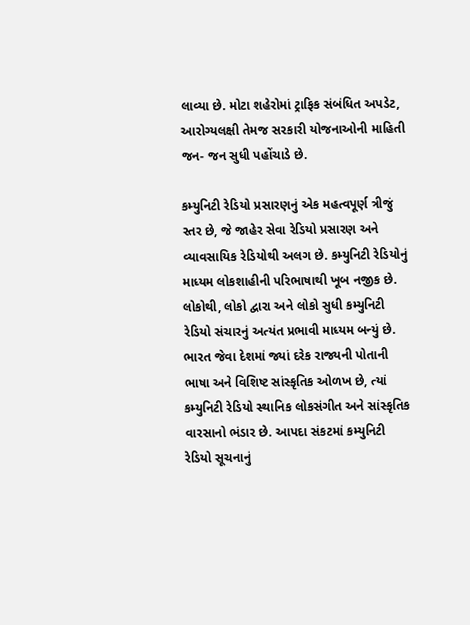લાવ્યા છે. મોટા શહેરોમાં ટ્રાફિક સંબંધિત અપડેટ, આરોગ્યલક્ષી તેમજ સરકારી યોજનાઓની માહિતી જન- જન સુધી પહોંચાડે છે.

કમ્યુનિટી રેડિયો પ્રસારણનું એક મહત્વપૂર્ણ ત્રીજું સ્તર છે, જે જાહેર સેવા રેડિયો પ્રસારણ અને વ્યાવસાયિક રેડિયોથી અલગ છે. કમ્યુનિટી રેડિયોનું માધ્યમ લોકશાહીની પરિભાષાથી ખૂબ નજીક છે. લોકોથી, લોકો દ્વારા અને લોકો સુધી કમ્યુનિટી રેડિયો સંચારનું અત્યંત પ્રભાવી માધ્યમ બન્યું છે. ભારત જેવા દેશમાં જ્યાં દરેક રાજ્યની પોતાની ભાષા અને વિશિષ્ટ સાંસ્કૃતિક ઓળખ છે, ત્યાં કમ્યુનિટી રેડિયો સ્થાનિક લોકસંગીત અને સાંસ્કૃતિક વારસાનો ભંડાર છે. આપદા સંકટમાં કમ્યુનિટી રેડિયો સૂચનાનું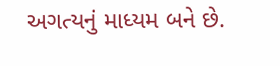અગત્યનું માધ્યમ બને છે.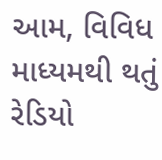આમ, વિવિધ માધ્યમથી થતું રેડિયો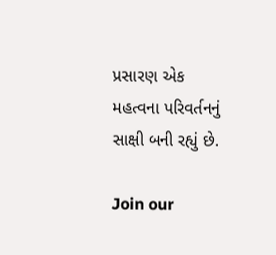પ્રસારણ એક મહત્વના પરિવર્તનનું સાક્ષી બની રહ્યું છે.

Join our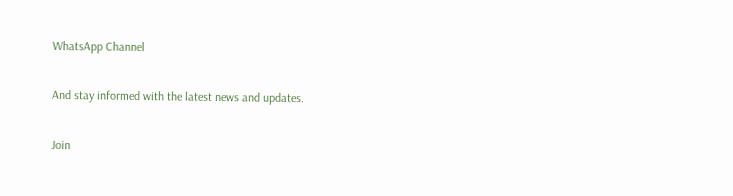WhatsApp Channel

And stay informed with the latest news and updates.

Join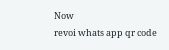Now
revoi whats app qr code